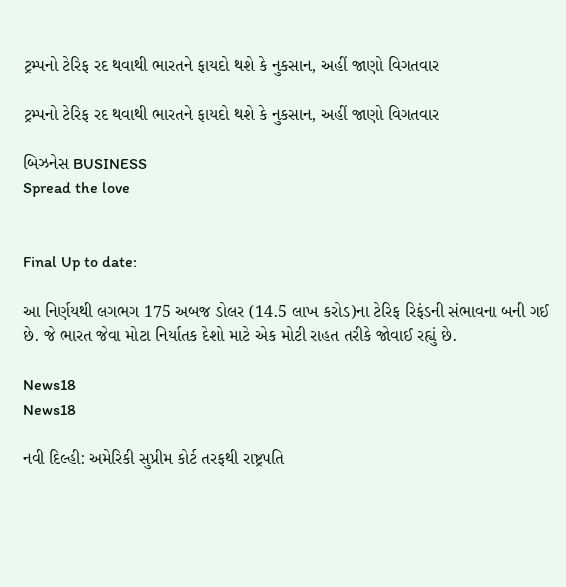ટ્રમ્પનો ટેરિફ રદ થવાથી ભારતને ફાયદો થશે કે નુકસાન, અહીં જાણો વિગતવાર

ટ્રમ્પનો ટેરિફ રદ થવાથી ભારતને ફાયદો થશે કે નુકસાન, અહીં જાણો વિગતવાર

બિઝનેસ BUSINESS
Spread the love


Final Up to date:

આ નિર્ણયથી લગભગ 175 અબજ ડોલર (14.5 લાખ કરોડ)ના ટેરિફ રિફંડની સંભાવના બની ગઈ છે. જે ભારત જેવા મોટા નિર્યાતક દેશો માટે એક મોટી રાહત તરીકે જોવાઈ રહ્યું છે.

News18
News18

નવી દિલ્હી: અમેરિકી સુપ્રીમ કોર્ટ તરફથી રાષ્ટ્રપતિ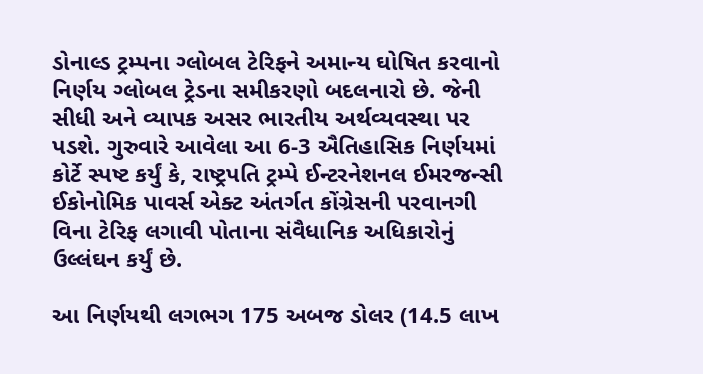ડોનાલ્ડ ટ્રમ્પના ગ્લોબલ ટેરિફને અમાન્ય ઘોષિત કરવાનો નિર્ણય ગ્લોબલ ટ્રેડના સમીકરણો બદલનારો છે. જેની સીધી અને વ્યાપક અસર ભારતીય અર્થવ્યવસ્થા પર પડશે. ગુરુવારે આવેલા આ 6-3 ઐતિહાસિક નિર્ણયમાં કોર્ટે સ્પષ્ટ કર્યું કે, રાષ્ટ્રપતિ ટ્રમ્પે ઈન્ટરનેશનલ ઈમરજન્સી ઈકોનોમિક પાવર્સ એક્ટ અંતર્ગત કોંગ્રેસની પરવાનગી વિના ટેરિફ લગાવી પોતાના સંવૈધાનિક અધિકારોનું ઉલ્લંઘન કર્યું છે.

આ નિર્ણયથી લગભગ 175 અબજ ડોલર (14.5 લાખ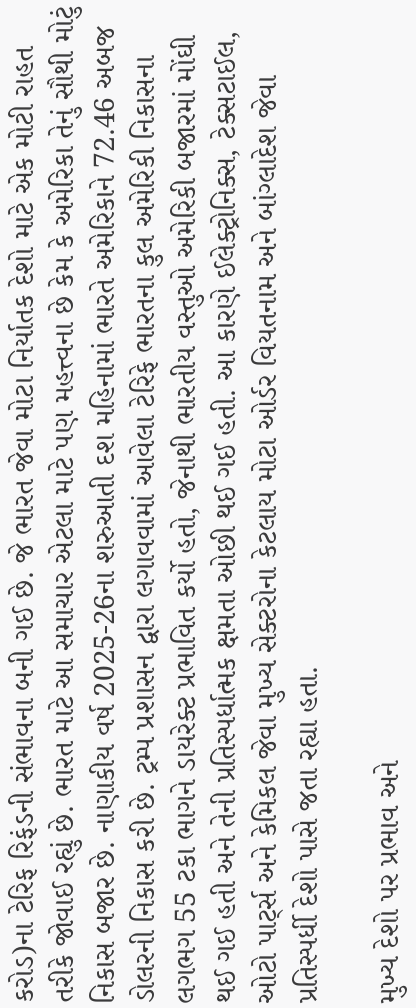કરોડ)ના ટેરિફ રિફંડની સંભાવના બની ગઈ છે. જે ભારત જેવા મોટા નિર્યાતક દેશો માટે એક મોટી રાહત તરીકે જોવાઈ રહ્યું છે. ભારત માટે આ સમાચાર એટલા માટે પણ મહત્ત્વના છે કેમ કે અમેરિકા તેનું સૌથી મોટું નિકાસ બજાર છે. નાણાકીય વર્ષ 2025-26ના શરુઆતી દશ મહિનામાં ભારતે અમેરિકાને 72.46 અબજ ડોલરની નિકાસ કરી છે. ટ્રમ્પ પ્રશાસન દ્વારા લગાવવામાં આવેલા ટેરિફે ભારતના કુલ અમેરિકી નિકાસના લગભગ 55 ટકા ભાગને ડાયરેક્ટ પ્રભાવિત કર્યો હતો, જેનાથી ભારતીય વસ્તુઓ અમેરિકી બજારમાં મોંઘી થઈ ગઈ હતી અને તેની પ્રતિસ્પર્ધાત્મક ક્ષમતા ઓછી થઈ ગઈ હતી. આ કારણે ઈલેક્ટ્રોનિક્સ, ટેક્સટાઈલ, ઓટો પાર્ટ્સ અને કેમિકલ જેવા મુખ્ય સેક્ટરોના કેટલાય મોટા ઓર્ડર વિયતનામ અને બાંગ્લાદેશ જેવા પ્રતિસ્પર્ધી દેશો પાસે જતા રહ્યા હતા.

મુખ્ય દેશો પર પ્રભાવ અને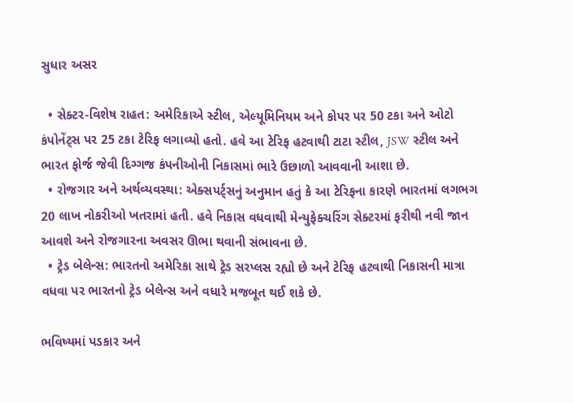સુધાર અસર

  • સેક્ટર-વિશેષ રાહત: અમેરિકાએ સ્ટીલ, એલ્યૂમિનિયમ અને કોપર પર 50 ટકા અને ઓટો કંપોનેંટ્સ પર 25 ટકા ટેરિફ લગાવ્યો હતો. હવે આ ટેરિફ હટવાથી ટાટા સ્ટીલ, JSW સ્ટીલ અને ભારત ફોર્જ જેવી દિગ્ગજ કંપનીઓની નિકાસમાં ભારે ઉછાળો આવવાની આશા છે.
  • રોજગાર અને અર્થવ્યવસ્થા: એક્સપર્ટ્સનું અનુમાન હતું કે આ ટેરિફના કારણે ભારતમાં લગભગ 20 લાખ નોકરીઓ ખતરામાં હતી. હવે નિકાસ વધવાથી મેન્યુફેક્ચરિંગ સેક્ટરમાં ફરીથી નવી જાન આવશે અને રોજગારના અવસર ઊભા થવાની સંભાવના છે.
  • ટ્રેડ બેલેન્સ: ભારતનો અમેરિકા સાથે ટ્રેડ સરપ્લસ રહ્યો છે અને ટેરિફ હટવાથી નિકાસની માત્રા વધવા પર ભારતનો ટ્રેડ બેલેન્સ અને વધારે મજબૂત થઈ શકે છે.

ભવિષ્યમાં પડકાર અને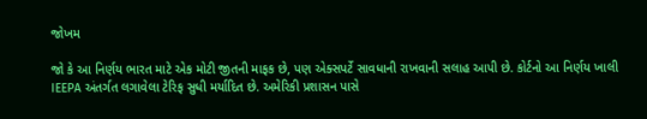જોખમ

જો કે આ નિર્ણય ભારત માટે એક મોટી જીતની માફક છે, પણ એક્સપર્ટે સાવધાની રાખવાની સલાહ આપી છે. કોર્ટનો આ નિર્ણય ખાલી IEEPA અંતર્ગત લગાવેલા ટેરિફ સુધી મર્યાદિત છે. અમેરિકી પ્રશાસન પાસે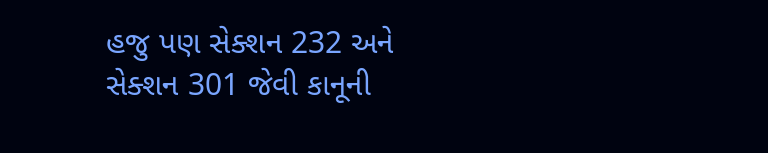હજુ પણ સેક્શન 232 અને સેક્શન 301 જેવી કાનૂની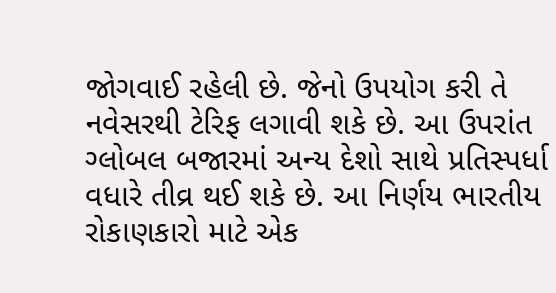જોગવાઈ રહેલી છે. જેનો ઉપયોગ કરી તે નવેસરથી ટેરિફ લગાવી શકે છે. આ ઉપરાંત ગ્લોબલ બજારમાં અન્ય દેશો સાથે પ્રતિસ્પર્ધા વધારે તીવ્ર થઈ શકે છે. આ નિર્ણય ભારતીય રોકાણકારો માટે એક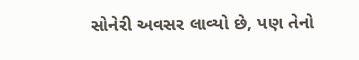સોનેરી અવસર લાવ્યો છે, પણ તેનો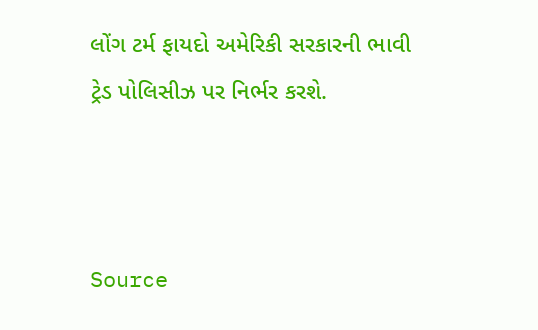લોંગ ટર્મ ફાયદો અમેરિકી સરકારની ભાવી ટ્રેડ પોલિસીઝ પર નિર્ભર કરશે.



Source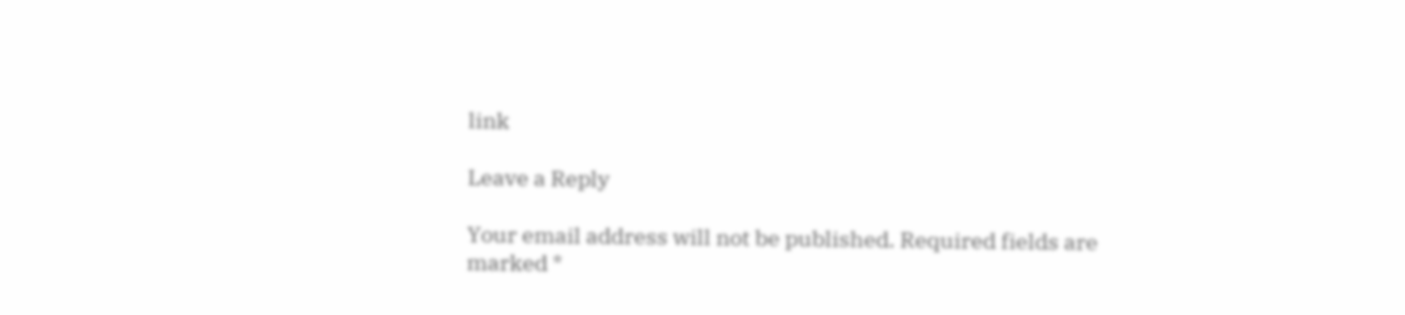link

Leave a Reply

Your email address will not be published. Required fields are marked *